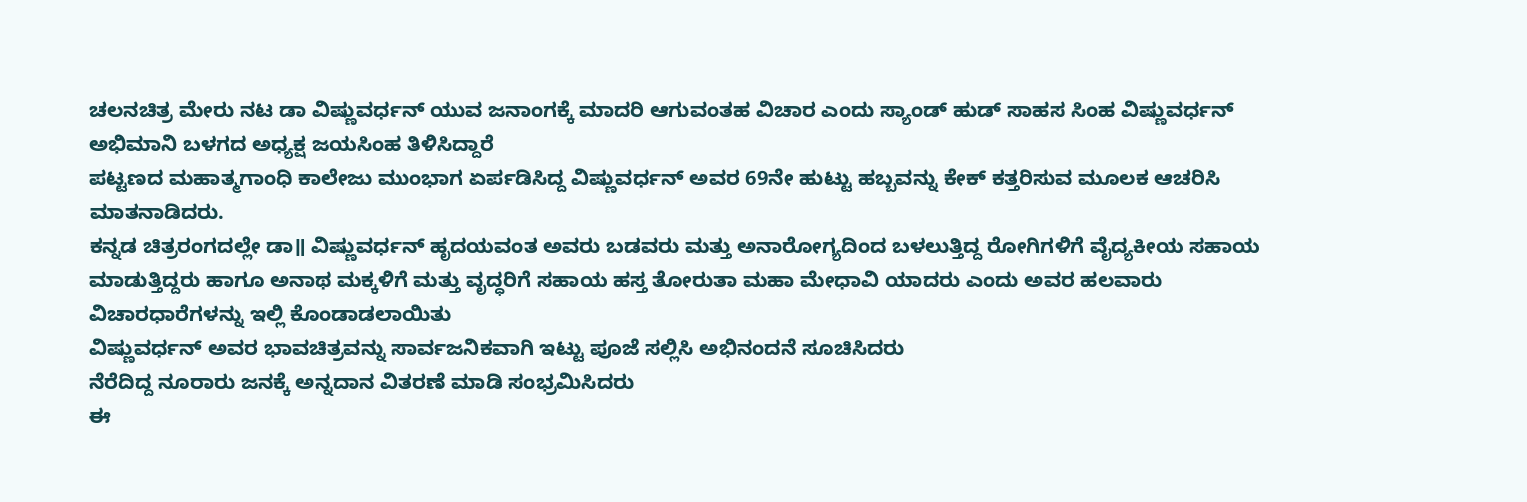ಚಲನಚಿತ್ರ ಮೇರು ನಟ ಡಾ ವಿಷ್ಣುವರ್ಧನ್ ಯುವ ಜನಾಂಗಕ್ಕೆ ಮಾದರಿ ಆಗುವಂತಹ ವಿಚಾರ ಎಂದು ಸ್ಯಾಂಡ್ ಹುಡ್ ಸಾಹಸ ಸಿಂಹ ವಿಷ್ಣುವರ್ಧನ್ ಅಭಿಮಾನಿ ಬಳಗದ ಅಧ್ಯಕ್ಷ ಜಯಸಿಂಹ ತಿಳಿಸಿದ್ದಾರೆ
ಪಟ್ಟಣದ ಮಹಾತ್ಮಗಾಂಧಿ ಕಾಲೇಜು ಮುಂಭಾಗ ಏರ್ಪಡಿಸಿದ್ದ ವಿಷ್ಣುವರ್ಧನ್ ಅವರ 69ನೇ ಹುಟ್ಟು ಹಬ್ಬವನ್ನು ಕೇಕ್ ಕತ್ತರಿಸುವ ಮೂಲಕ ಆಚರಿಸಿ ಮಾತನಾಡಿದರು.
ಕನ್ನಡ ಚಿತ್ರರಂಗದಲ್ಲೇ ಡಾ॥ ವಿಷ್ಣುವರ್ಧನ್ ಹೃದಯವಂತ ಅವರು ಬಡವರು ಮತ್ತು ಅನಾರೋಗ್ಯದಿಂದ ಬಳಲುತ್ತಿದ್ದ ರೋಗಿಗಳಿಗೆ ವೈದ್ಯಕೀಯ ಸಹಾಯ ಮಾಡುತ್ತಿದ್ದರು ಹಾಗೂ ಅನಾಥ ಮಕ್ಕಳಿಗೆ ಮತ್ತು ವೃದ್ಧರಿಗೆ ಸಹಾಯ ಹಸ್ತ ತೋರುತಾ ಮಹಾ ಮೇಧಾವಿ ಯಾದರು ಎಂದು ಅವರ ಹಲವಾರು ವಿಚಾರಧಾರೆಗಳನ್ನು ಇಲ್ಲಿ ಕೊಂಡಾಡಲಾಯಿತು
ವಿಷ್ಣುವರ್ಧನ್ ಅವರ ಭಾವಚಿತ್ರವನ್ನು ಸಾರ್ವಜನಿಕವಾಗಿ ಇಟ್ಟು ಪೂಜೆ ಸಲ್ಲಿಸಿ ಅಭಿನಂದನೆ ಸೂಚಿಸಿದರು
ನೆರೆದಿದ್ದ ನೂರಾರು ಜನಕ್ಕೆ ಅನ್ನದಾನ ವಿತರಣೆ ಮಾಡಿ ಸಂಭ್ರಮಿಸಿದರು
ಈ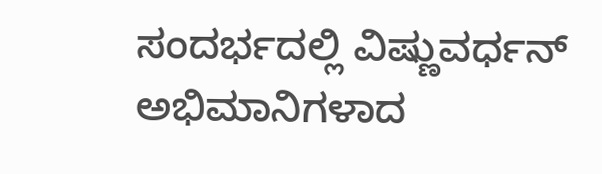ಸಂದರ್ಭದಲ್ಲಿ ವಿಷ್ಣುವರ್ಧನ್ ಅಭಿಮಾನಿಗಳಾದ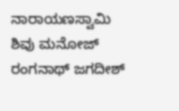ನಾರಾಯಣಸ್ವಾಮಿ ಶಿವು ಮನೋಜ್ ರಂಗನಾಥ್ ಜಗದೀಶ್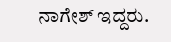ನಾಗೇಶ್ ಇದ್ದರು.